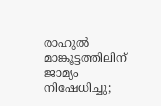രാഹുല്‍ മാങ്കൂട്ടത്തിലിന് ജാമ്യം നിഷേധിച്ചു;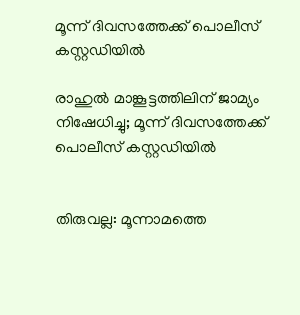മൂന്ന് ദിവസത്തേക്ക് പൊലീസ് കസ്റ്റഡിയില്‍

രാഹുല്‍ മാങ്കൂട്ടത്തിലിന് ജാമ്യം നിഷേധിച്ചു; മൂന്ന് ദിവസത്തേക്ക് പൊലീസ് കസ്റ്റഡിയില്‍


തിരുവല്ല: മൂന്നാമത്തെ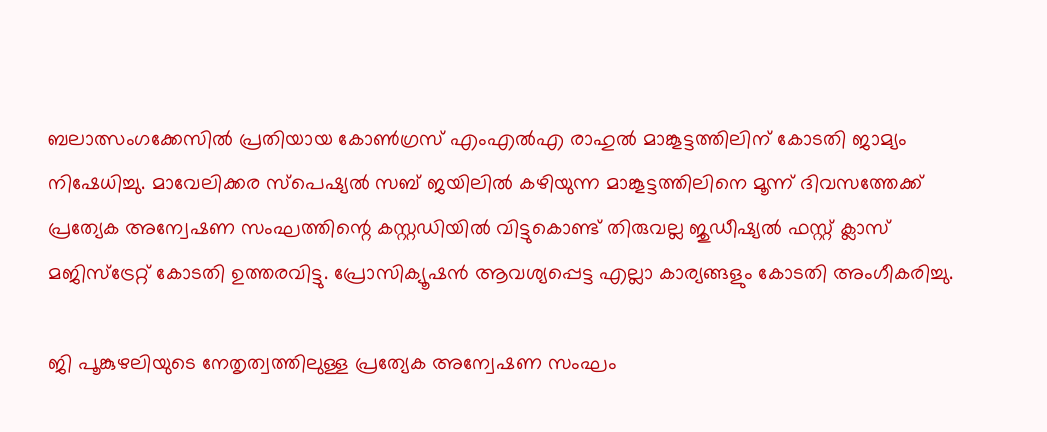ബലാത്സംഗക്കേസില്‍ പ്രതിയായ കോണ്‍ഗ്രസ് എംഎല്‍എ രാഹുല്‍ മാങ്കൂട്ടത്തിലിന് കോടതി ജാമ്യം നിഷേധിച്ചു. മാവേലിക്കര സ്‌പെഷ്യല്‍ സബ് ജയിലില്‍ കഴിയുന്ന മാങ്കൂട്ടത്തിലിനെ മൂന്ന് ദിവസത്തേക്ക് പ്രത്യേക അന്വേഷണ സംഘത്തിന്റെ കസ്റ്റഡിയില്‍ വിട്ടുകൊണ്ട് തിരുവല്ല ജുഡീഷ്യല്‍ ഫസ്റ്റ് ക്ലാസ് മജിസ്‌ട്രേറ്റ് കോടതി ഉത്തരവിട്ടു. പ്രോസിക്യൂഷന്‍ ആവശ്യപ്പെട്ട എല്ലാ കാര്യങ്ങളും കോടതി അംഗീകരിച്ചു.

ജി പൂങ്കുഴലിയുടെ നേതൃത്വത്തിലുള്ള പ്രത്യേക അന്വേഷണ സംഘം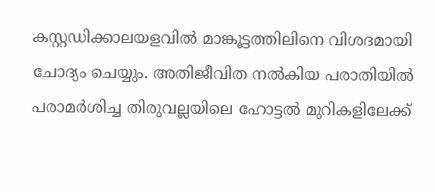കസ്റ്റഡിക്കാലയളവില്‍ മാങ്കൂട്ടത്തിലിനെ വിശദമായി ചോദ്യം ചെയ്യും. അതിജീവിത നല്‍കിയ പരാതിയില്‍ പരാമര്‍ശിച്ച തിരുവല്ലയിലെ ഹോട്ടല്‍ മുറികളിലേക്ക്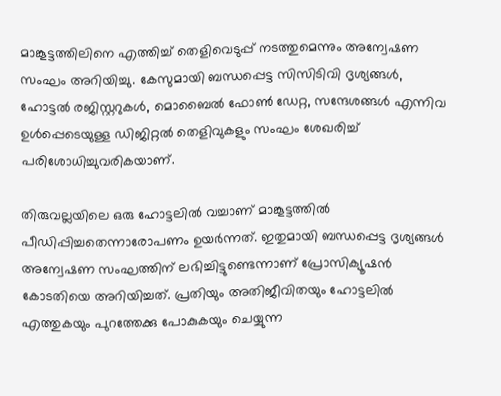മാങ്കൂട്ടത്തിലിനെ എത്തിച്ച് തെളിവെടുപ്പ് നടത്തുമെന്നും അന്വേഷണ സംഘം അറിയിച്ചു. കേസുമായി ബന്ധപ്പെട്ട സിസിടിവി ദൃശ്യങ്ങള്‍, ഹോട്ടല്‍ രജിസ്റ്ററുകള്‍, മൊബൈല്‍ ഫോണ്‍ ഡേറ്റ, സന്ദേശങ്ങള്‍ എന്നിവ ഉള്‍പ്പെടെയുള്ള ഡിജിറ്റല്‍ തെളിവുകളും സംഘം ശേഖരിച്ച് പരിശോധിച്ചുവരികയാണ്.

തിരുവല്ലയിലെ ഒരു ഹോട്ടലില്‍ വച്ചാണ് മാങ്കൂട്ടത്തില്‍ പീഡിപ്പിച്ചതെന്നാരോപണം ഉയര്‍ന്നത്. ഇതുമായി ബന്ധപ്പെട്ട ദൃശ്യങ്ങള്‍ അന്വേഷണ സംഘത്തിന് ലഭിച്ചിട്ടുണ്ടെന്നാണ് പ്രോസിക്യൂഷന്‍ കോടതിയെ അറിയിച്ചത്. പ്രതിയും അതിജീവിതയും ഹോട്ടലില്‍ എത്തുകയും പുറത്തേക്കു പോകുകയും ചെയ്യുന്ന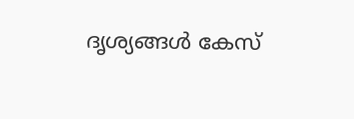ദൃശ്യങ്ങള്‍ കേസ്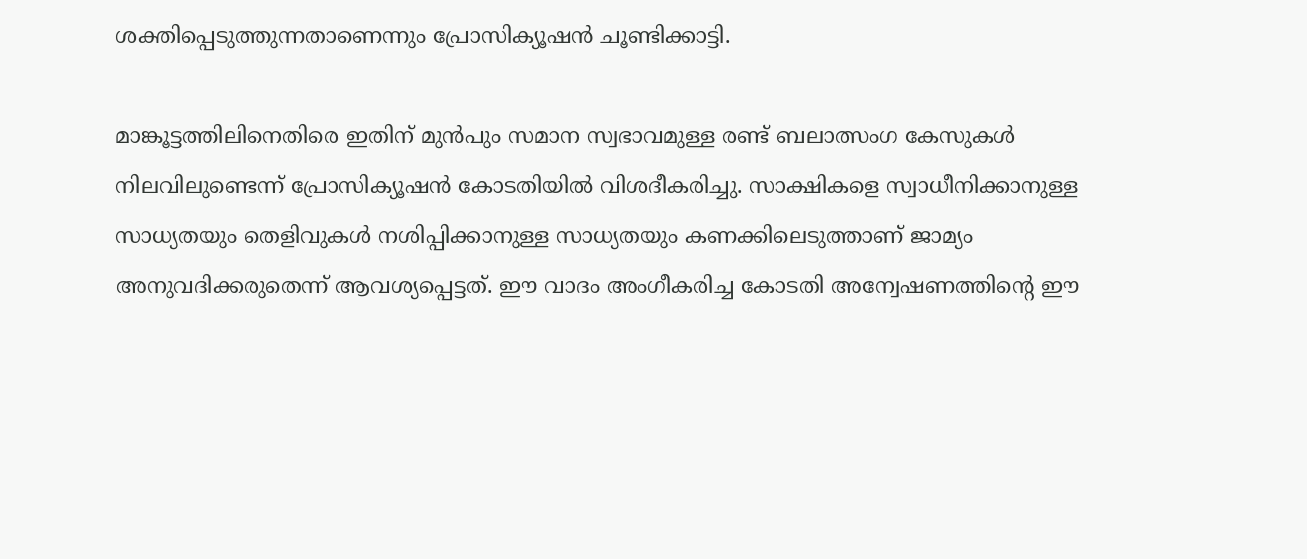ശക്തിപ്പെടുത്തുന്നതാണെന്നും പ്രോസിക്യൂഷന്‍ ചൂണ്ടിക്കാട്ടി.

മാങ്കൂട്ടത്തിലിനെതിരെ ഇതിന് മുന്‍പും സമാന സ്വഭാവമുള്ള രണ്ട് ബലാത്സംഗ കേസുകള്‍ നിലവിലുണ്ടെന്ന് പ്രോസിക്യൂഷന്‍ കോടതിയില്‍ വിശദീകരിച്ചു. സാക്ഷികളെ സ്വാധീനിക്കാനുള്ള സാധ്യതയും തെളിവുകള്‍ നശിപ്പിക്കാനുള്ള സാധ്യതയും കണക്കിലെടുത്താണ് ജാമ്യം അനുവദിക്കരുതെന്ന് ആവശ്യപ്പെട്ടത്. ഈ വാദം അംഗീകരിച്ച കോടതി അന്വേഷണത്തിന്റെ ഈ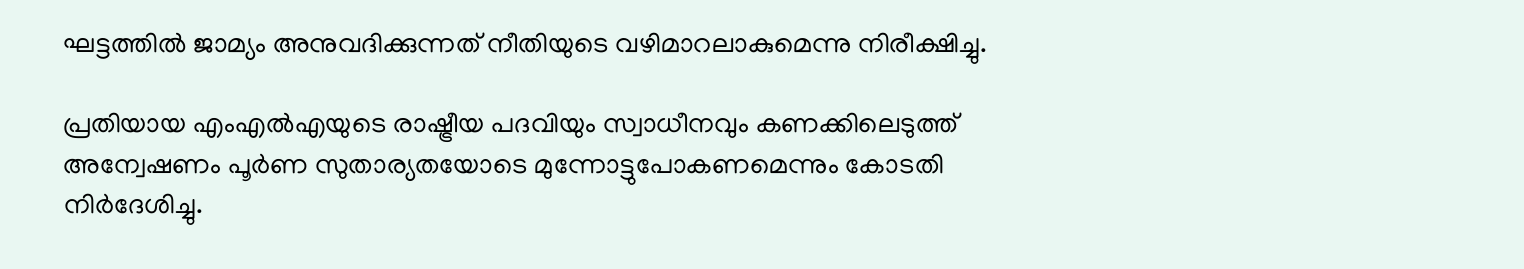ഘട്ടത്തില്‍ ജാമ്യം അനുവദിക്കുന്നത് നീതിയുടെ വഴിമാറലാകുമെന്നു നിരീക്ഷിച്ചു.

പ്രതിയായ എംഎല്‍എയുടെ രാഷ്ട്രീയ പദവിയും സ്വാധീനവും കണക്കിലെടുത്ത് അന്വേഷണം പൂര്‍ണ സുതാര്യതയോടെ മുന്നോട്ടുപോകണമെന്നും കോടതി നിര്‍ദേശിച്ചു.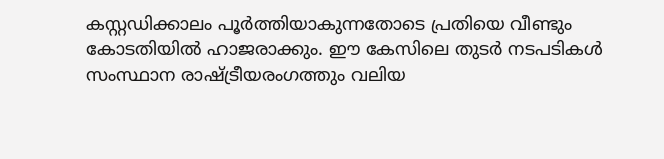കസ്റ്റഡിക്കാലം പൂര്‍ത്തിയാകുന്നതോടെ പ്രതിയെ വീണ്ടും കോടതിയില്‍ ഹാജരാക്കും. ഈ കേസിലെ തുടര്‍ നടപടികള്‍ സംസ്ഥാന രാഷ്ട്രീയരംഗത്തും വലിയ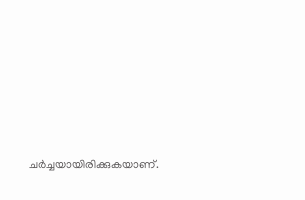ചര്‍ച്ചയായിരിക്കുകയാണ്.